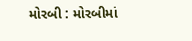મોરબી : મોરબીમાં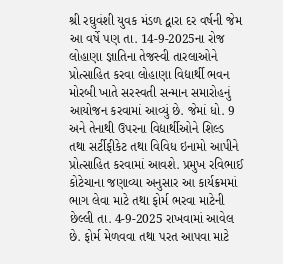શ્રી રઘુવંશી યુવક મંડળ દ્વારા દર વર્ષની જેમ આ વર્ષે પણ તા. 14-9-2025ના રોજ લોહાણા જ્ઞાતિના તેજસ્વી તારલાઓને પ્રોત્સાહિત કરવા લોહાણા વિદ્યાર્થી ભવન મોરબી ખાતે સરસ્વતી સન્માન સમારોહનું આયોજન કરવામાં આવ્યું છે. જેમાં ધો. 9 અને તેનાથી ઉપરના વિદ્યાર્થીઓને શિલ્ડ તથા સર્ટીફીકેટ તથા વિવિધ ઇનામો આપીને પ્રોત્સાહિત કરવામાં આવશે. પ્રમુખ રવિભાઈ કોટેચાના જણાવ્યા અનુસાર આ કાર્યક્રમમાં ભાગ લેવા માટે તથા ફોર્મ ભરવા માટેની છેલ્લી તા. 4-9-2025 રાખવામાં આવેલ છે. ફોર્મ મેળવવા તથા પરત આપવા માટે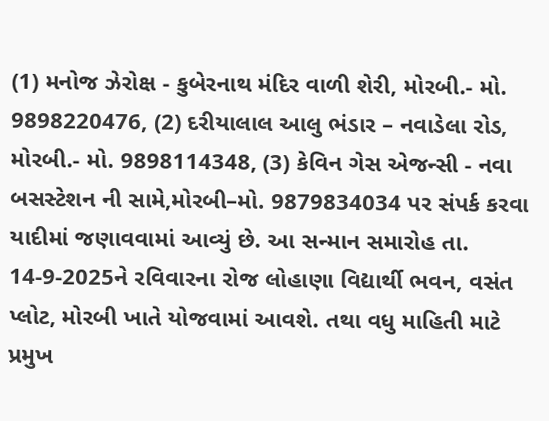(1) મનોજ ઝેરોક્ષ - કુબેરનાથ મંદિર વાળી શેરી, મોરબી.- મો. 9898220476, (2) દરીયાલાલ આલુ ભંડાર – નવાડેલા રોડ, મોરબી.- મો. 9898114348, (3) કેવિન ગેસ એજન્સી - નવા બસસ્ટેશન ની સામે,મોરબી–મો. 9879834034 પર સંપર્ક કરવા યાદીમાં જણાવવામાં આવ્યું છે. આ સન્માન સમારોહ તા. 14-9-2025ને રવિવારના રોજ લોહાણા વિદ્યાર્થી ભવન, વસંત પ્લોટ, મોરબી ખાતે યોજવામાં આવશે. તથા વધુ માહિતી માટે પ્રમુખ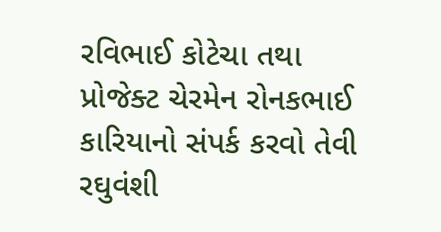રવિભાઈ કોટેચા તથા પ્રોજેક્ટ ચેરમેન રોનકભાઈ કારિયાનો સંપર્ક કરવો તેવી રઘુવંશી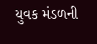યુવક મંડળની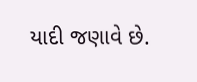યાદી જણાવે છે.